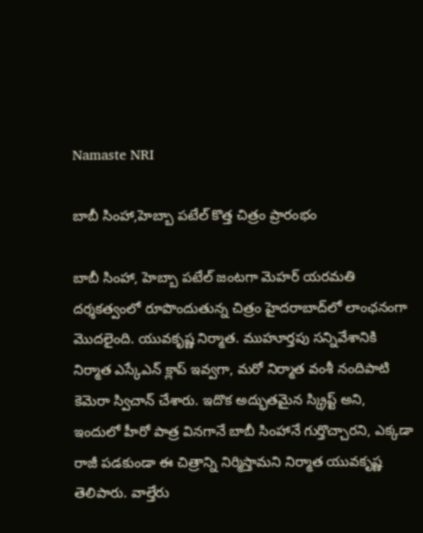Namaste NRI

బాబీ సింహా,హెబ్బా పటేల్‌ కొత్త చిత్రం ప్రారంభం

బాబీ సింహా, హెబ్బా పటేల్‌ జంటగా మెహర్‌ యరమతి దర్శకత్వంలో రూపొందుతున్న చిత్రం హైదరాబాద్‌లో లాంఛనంగా మొదలైంది. యువకృష్ణ నిర్మాత. ముహూర్తపు సన్నివేశానికి నిర్మాత ఎస్కేఎన్‌ క్లాప్‌ ఇవ్వగా, మరో నిర్మాత వంశీ నందిపాటి కెమెరా స్విచాన్‌ చేశారు. ఇదొక అద్భుతమైన స్క్రిప్ట్‌ అని, ఇందులో హీరో పాత్ర వినగానే బాబీ సింహానే గుర్తొచ్చారని, ఎక్కడా రాజీ పడకుండా ఈ చిత్రాన్ని నిర్మిస్తామని నిర్మాత యువకృష్ణ తెలిపారు. వాల్తేరు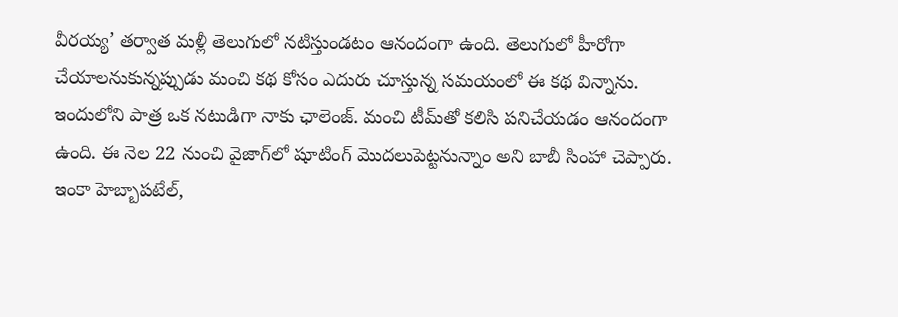వీరయ్య’ తర్వాత మళ్లీ తెలుగులో నటిస్తుండటం ఆనందంగా ఉంది. తెలుగులో హీరోగా చేయాలనుకున్నప్పుడు మంచి కథ కోసం ఎదురు చూస్తున్న సమయంలో ఈ కథ విన్నాను. ఇందులోని పాత్ర ఒక నటుడిగా నాకు ఛాలెంజ్‌. మంచి టీమ్‌తో కలిసి పనిచేయడం ఆనందంగా ఉంది. ఈ నెల 22 నుంచి వైజాగ్‌లో షూటింగ్‌ మొదలుపెట్టనున్నాం అని బాబీ సింహా చెప్పారు. ఇంకా హెబ్బాపటేల్‌,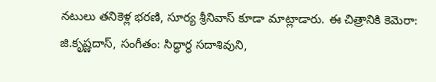నటులు తనికెళ్ల భరణి, సూర్య శ్రీనివాస్‌ కూడా మాట్లాడారు. ఈ చిత్రానికి కెమెరా: జి.కృష్ణదాస్‌, సంగీతం: సిద్ధార్థ సదాశివుని,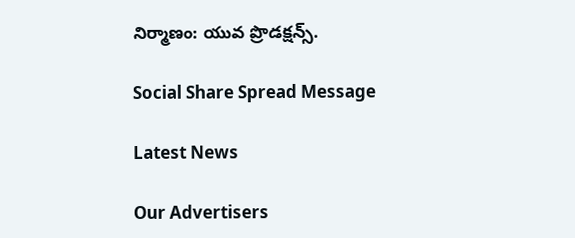నిర్మాణం: యువ ప్రొడక్షన్స్‌.

Social Share Spread Message

Latest News

Our Advertisers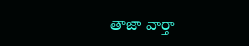తాజా వార్తా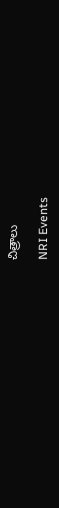చిత్రాలు

NRI Events